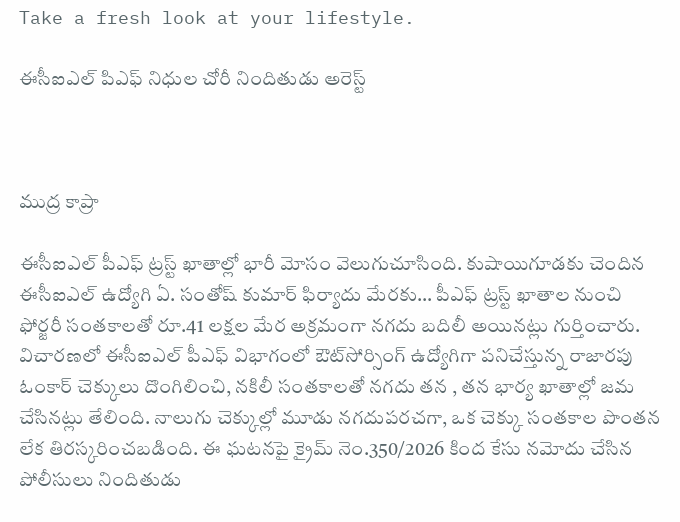Take a fresh look at your lifestyle.

ఈసీఐఎల్ పిఎఫ్ నిధుల చోరీ నిందితుడు అరెస్ట్



ముద్ర కాప్రా

ఈసీఐఎల్ పీఎఫ్ ట్రస్ట్ ఖాతాల్లో భారీ మోసం వెలుగుచూసింది. కుషాయిగూడకు చెందిన ఈసీఐఎల్ ఉద్యోగి ఏ. సంతోష్ కుమార్ ఫిర్యాదు మేరకు… పీఎఫ్ ట్రస్ట్ ఖాతాల నుంచి ఫోర్జరీ సంతకాలతో రూ.41 లక్షల మేర అక్రమంగా నగదు బదిలీ అయినట్లు గుర్తించారు. విచారణలో ఈసీఐఎల్ పీఎఫ్ విభాగంలో ఔట్‌సోర్సింగ్ ఉద్యోగిగా పనిచేస్తున్న రాజారపు ఓంకార్ చెక్కులు దొంగిలించి, నకిలీ సంతకాలతో నగదు తన , తన భార్య ఖాతాల్లో జమ చేసినట్లు తేలింది. నాలుగు చెక్కుల్లో మూడు నగదుపరచగా, ఒక చెక్కు సంతకాల పొంతన లేక తిరస్కరించబడింది. ఈ ఘటనపై క్రైమ్ నెం.350/2026 కింద కేసు నమోదు చేసిన పోలీసులు నిందితుడు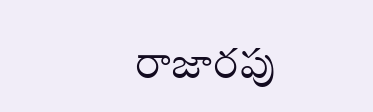రాజారపు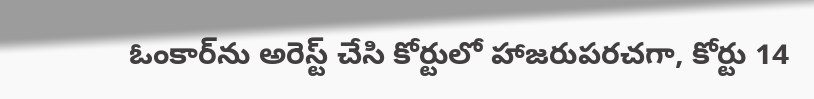ఓంకార్‌ను అరెస్ట్ చేసి కోర్టులో హాజరుపరచగా, కోర్టు 14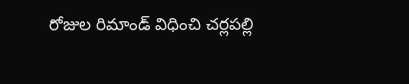రోజుల రిమాండ్ విధించి చర్లపల్లి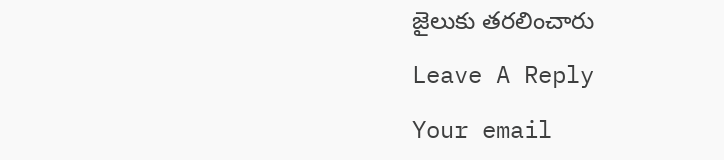జైలుకు తరలించారు

Leave A Reply

Your email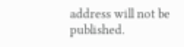address will not be published.